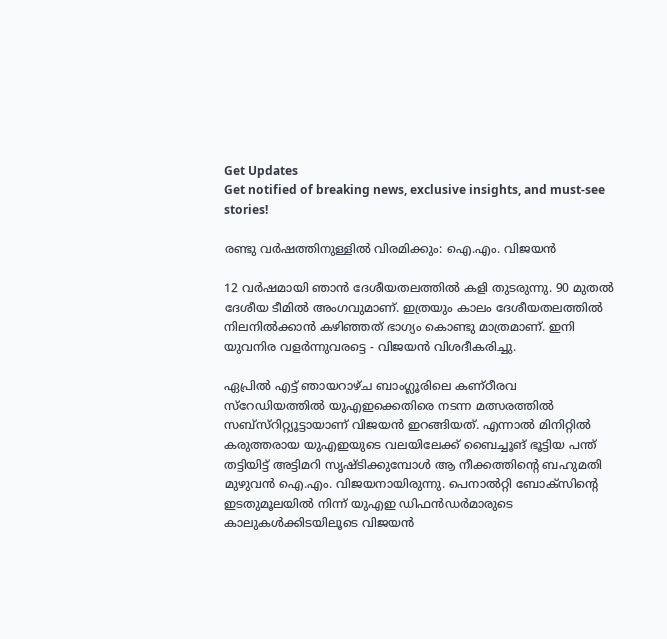Get Updates
Get notified of breaking news, exclusive insights, and must-see stories!

രണ്ടു വര്‍ഷത്തിനുള്ളില്‍ വിരമിക്കും: ഐ.എം. വിജയന്‍

12 വര്‍ഷമായി ഞാന്‍ ദേശീയതലത്തില്‍ കളി തുടരുന്നു. 90 മുതല്‍ ദേശീയ ടീമില്‍ അംഗവുമാണ്. ഇത്രയും കാലം ദേശീയതലത്തില്‍ നിലനില്‍ക്കാന്‍ കഴിഞ്ഞത് ഭാഗ്യം കൊണ്ടു മാത്രമാണ്. ഇനി യുവനിര വളര്‍ന്നുവരട്ടെ - വിജയന്‍ വിശദീകരിച്ചു.

ഏപ്രില്‍ എട്ട് ഞായറാഴ്ച ബാംഗ്ലൂരിലെ കണ്ഠീരവ സ്റേഡിയത്തില്‍ യുഎഇക്കെതിരെ നടന്ന മത്സരത്തില്‍ സബ്സ്റിറ്റ്യൂട്ടായാണ് വിജയന്‍ ഇറങ്ങിയത്. എന്നാല്‍ മിനിറ്റില്‍ കരുത്തരായ യുഎഇയുടെ വലയിലേക്ക് ബൈച്ചൂങ് ഭൂട്ടിയ പന്ത് തട്ടിയിട്ട് അട്ടിമറി സൃഷ്ടിക്കുമ്പോള്‍ ആ നീക്കത്തിന്റെ ബഹുമതി മുഴുവന്‍ ഐ.എം. വിജയനായിരുന്നു. പെനാല്‍റ്റി ബോക്സിന്റെ ഇടതുമൂലയില്‍ നിന്ന് യുഎഇ ഡിഫന്‍ഡര്‍മാരുടെ കാലുകള്‍ക്കിടയിലൂടെ വിജയന്‍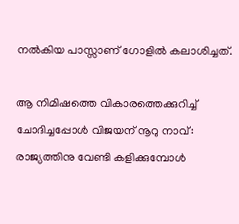നല്‍കിയ പാസ്സാണ് ഗോളില്‍ കലാശിച്ചത്.

ആ നിമിഷത്തെ വികാരത്തെക്കുറിച്ച് ചോദിച്ചപ്പോള്‍ വിജയന് നൂറു നാവ്: രാജ്യത്തിനു വേണ്ടി കളിക്കുമ്പോള്‍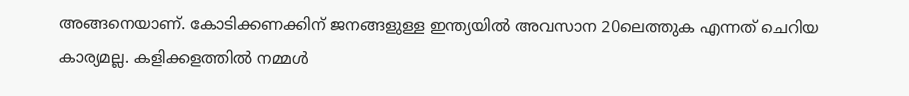അങ്ങനെയാണ്. കോടിക്കണക്കിന് ജനങ്ങളുള്ള ഇന്ത്യയില്‍ അവസാന 20ലെത്തുക എന്നത് ചെറിയ കാര്യമല്ല. കളിക്കളത്തില്‍ നമ്മള്‍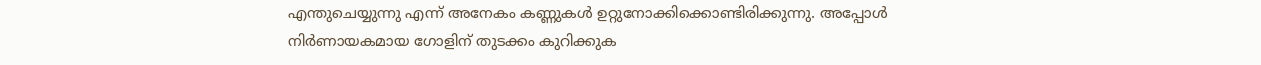എന്തുചെയ്യുന്നു എന്ന് അനേകം കണ്ണുകള്‍ ഉറ്റുനോക്കിക്കൊണ്ടിരിക്കുന്നു. അപ്പോള്‍ നിര്‍ണായകമായ ഗോളിന് തുടക്കം കുറിക്കുക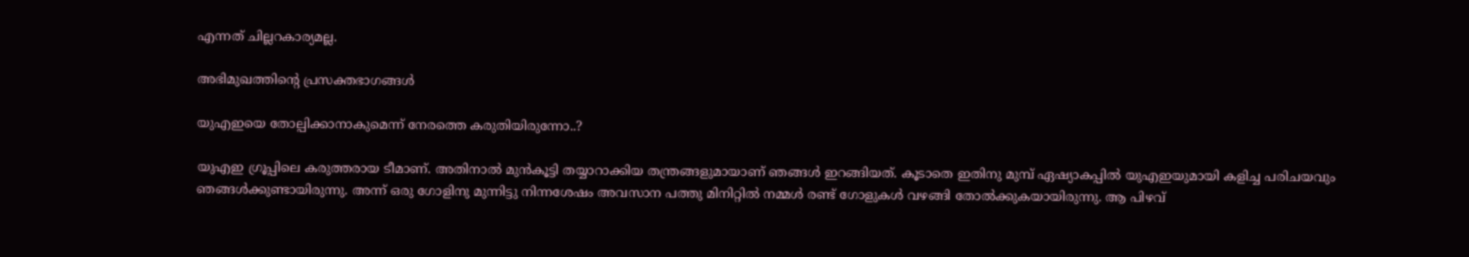എന്നത് ചില്ലറകാര്യമല്ല.

അഭിമുഖത്തിന്റെ പ്രസക്തഭാഗങ്ങള്‍

യുഎഇയെ തോല്പിക്കാനാകുമെന്ന് നേരത്തെ കരുതിയിരുന്നോ..?

യുഎഇ ഗ്രൂപ്പിലെ കരുത്തരായ ടീമാണ്. അതിനാല്‍ മുന്‍കൂട്ടി തയ്യാറാക്കിയ തന്ത്രങ്ങളുമായാണ് ഞങ്ങള്‍ ഇറങ്ങിയത്. കൂടാതെ ഇതിനു മുമ്പ് ഏഷ്യാകപ്പില്‍ യുഎഇയുമായി കളിച്ച പരിചയവും ഞങ്ങള്‍ക്കുണ്ടായിരുന്നു. അന്ന് ഒരു ഗോളിനു മുന്നിട്ടു നിന്നശേഷം അവസാന പത്തു മിനിറ്റില്‍ നമ്മള്‍ രണ്ട് ഗോളുകള്‍ വഴങ്ങി തോല്‍ക്കുകയായിരുന്നു. ആ പിഴവ്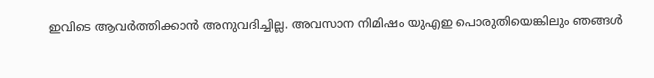ഇവിടെ ആവര്‍ത്തിക്കാന്‍ അനുവദിച്ചില്ല. അവസാന നിമിഷം യുഎഇ പൊരുതിയെങ്കിലും ഞങ്ങള്‍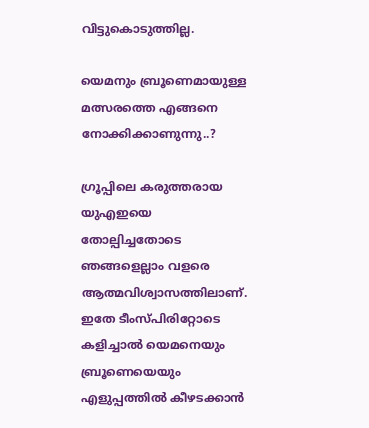വിട്ടുകൊടുത്തില്ല.

യെമനും ബ്രൂണെമായുള്ള മത്സരത്തെ എങ്ങനെ നോക്കിക്കാണുന്നു..?

ഗ്രൂപ്പിലെ കരുത്തരായ യുഎഇയെ തോല്പിച്ചതോടെ ഞങ്ങളെല്ലാം വളരെ ആത്മവിശ്വാസത്തിലാണ്. ഇതേ ടീംസ്പിരിറ്റോടെ കളിച്ചാല്‍ യെമനെയും ബ്രൂണെയെയും എളുപ്പത്തില്‍ കീഴടക്കാന്‍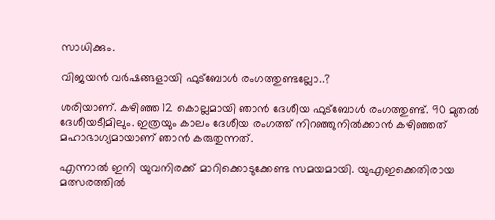സാധിക്കും.

വിജയന്‍ വര്‍ഷങ്ങളായി ഫുട്ബോള്‍ രംഗത്തുണ്ടല്ലോ..?

ശരിയാണ്. കഴിഞ്ഞ 12 കൊല്ലമായി ഞാന്‍ ദേശീയ ഫുട്ബോള്‍ രംഗത്തുണ്ട്. 90 മുതല്‍ ദേശീയടീമിലും. ഇത്രയും കാലം ദേശീയ രംഗത്ത് നിറഞ്ഞുനില്‍ക്കാന്‍ കഴിഞ്ഞത് മഹാഭാഗ്യമായാണ് ഞാന്‍ കരുതുന്നത്.

എന്നാല്‍ ഇനി യുവനിരക്ക് മാറിക്കൊടുക്കേണ്ട സമയമായി. യുഎഇക്കെതിരായ മത്സരത്തില്‍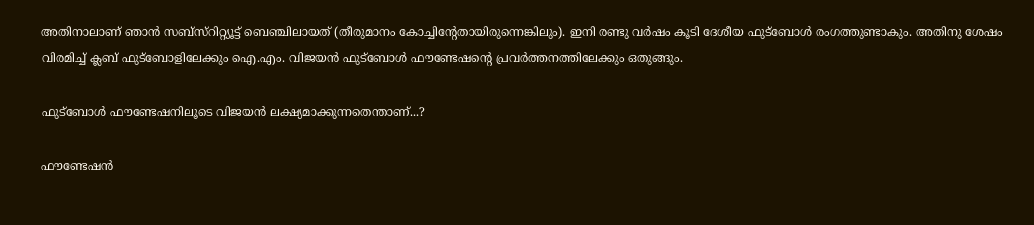അതിനാലാണ് ഞാന്‍ സബ്സ്റിറ്റ്യൂട്ട് ബെഞ്ചിലായത് (തീരുമാനം കോച്ചിന്റേതായിരുന്നെങ്കിലും). ഇനി രണ്ടു വര്‍ഷം കൂടി ദേശീയ ഫുട്ബോള്‍ രംഗത്തുണ്ടാകും. അതിനു ശേഷം വിരമിച്ച് ക്ലബ് ഫുട്ബോളിലേക്കും ഐ.എം. വിജയന്‍ ഫുട്ബോള്‍ ഫൗണ്ടേഷന്റെ പ്രവര്‍ത്തനത്തിലേക്കും ഒതുങ്ങും.

ഫുട്ബോള്‍ ഫൗണ്ടേഷനിലൂടെ വിജയന്‍ ലക്ഷ്യമാക്കുന്നതെന്താണ്...?

ഫൗണ്ടേഷന്‍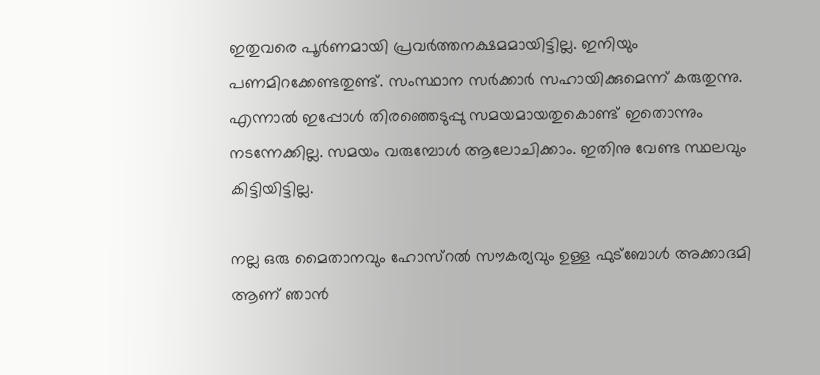ഇതുവരെ പൂര്‍ണമായി പ്രവര്‍ത്തനക്ഷമമായിട്ടില്ല. ഇനിയും പണമിറക്കേണ്ടതുണ്ട്. സംസ്ഥാന സര്‍ക്കാര്‍ സഹായിക്കുമെന്ന് കരുതുന്നു. എന്നാല്‍ ഇപ്പോള്‍ തിരഞ്ഞെടുപ്പു സമയമായതുകൊണ്ട് ഇതൊന്നും നടന്നേക്കില്ല. സമയം വരുമ്പോള്‍ ആലോചിക്കാം. ഇതിനു വേണ്ട സ്ഥലവും കിട്ടിയിട്ടില്ല.

നല്ല ഒരു മൈതാനവും ഹോസ്റല്‍ സൗകര്യവും ഉള്ള ഫുട്ബോള്‍ അക്കാദമി ആണ് ഞാന്‍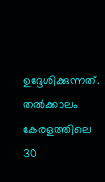ഉദ്ദേശിക്കുന്നത്. തല്‍ക്കാലം കേരളത്തിലെ 30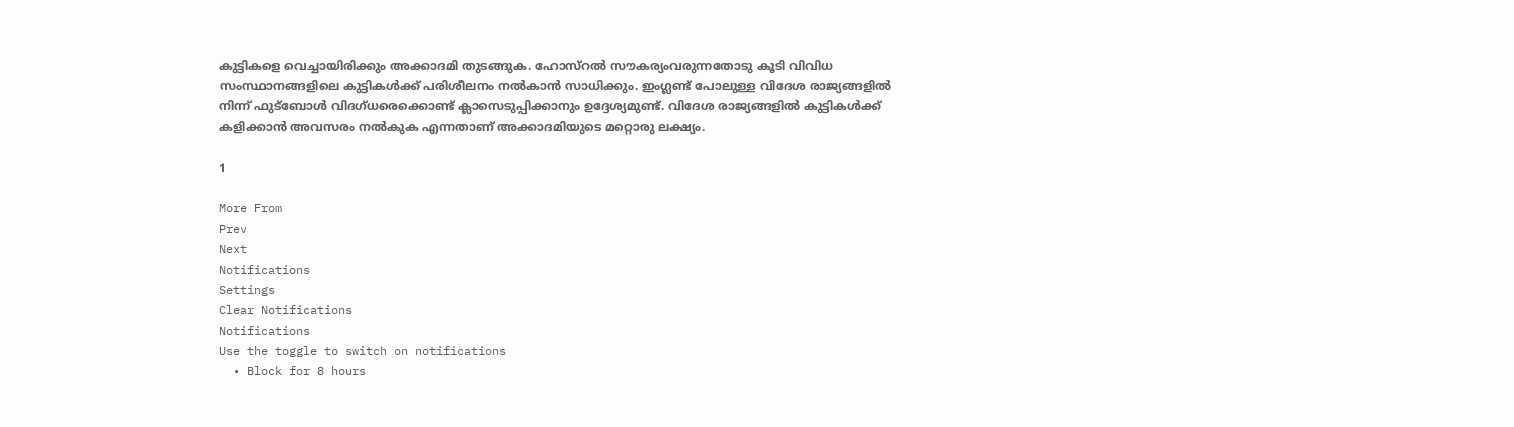കുട്ടികളെ വെച്ചായിരിക്കും അക്കാദമി തുടങ്ങുക. ഹോസ്റല്‍ സൗകര്യംവരുന്നതോടു കൂടി വിവിധ സംസ്ഥാനങ്ങളിലെ കുട്ടികള്‍ക്ക് പരിശീലനം നല്‍കാന്‍ സാധിക്കും. ഇംഗ്ലണ്ട് പോലുള്ള വിദേശ രാജ്യങ്ങളില്‍ നിന്ന് ഫുട്ബോള്‍ വിദഗ്ധരെക്കൊണ്ട് ക്ലാസെടുപ്പിക്കാനും ഉദ്ദേശ്യമുണ്ട്. വിദേശ രാജ്യങ്ങളില്‍ കുട്ടികള്‍ക്ക് കളിക്കാന്‍ അവസരം നല്‍കുക എന്നതാണ് അക്കാദമിയുടെ മറ്റൊരു ലക്ഷ്യം.

1

More From
Prev
Next
Notifications
Settings
Clear Notifications
Notifications
Use the toggle to switch on notifications
  • Block for 8 hours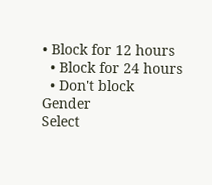• Block for 12 hours
  • Block for 24 hours
  • Don't block
Gender
Select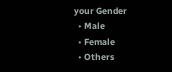your Gender
  • Male
  • Female
  • Others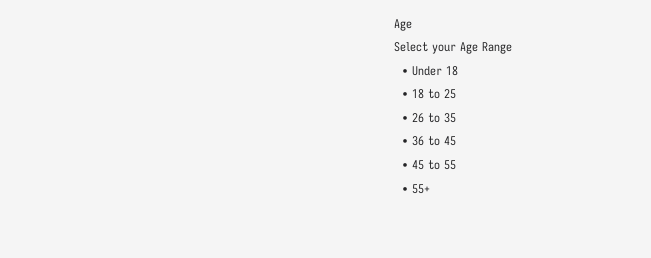Age
Select your Age Range
  • Under 18
  • 18 to 25
  • 26 to 35
  • 36 to 45
  • 45 to 55
  • 55+